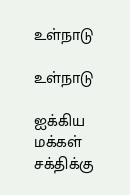உள்நாடு

உள்நாடு

ஐக்கிய மக்கள் சக்திக்கு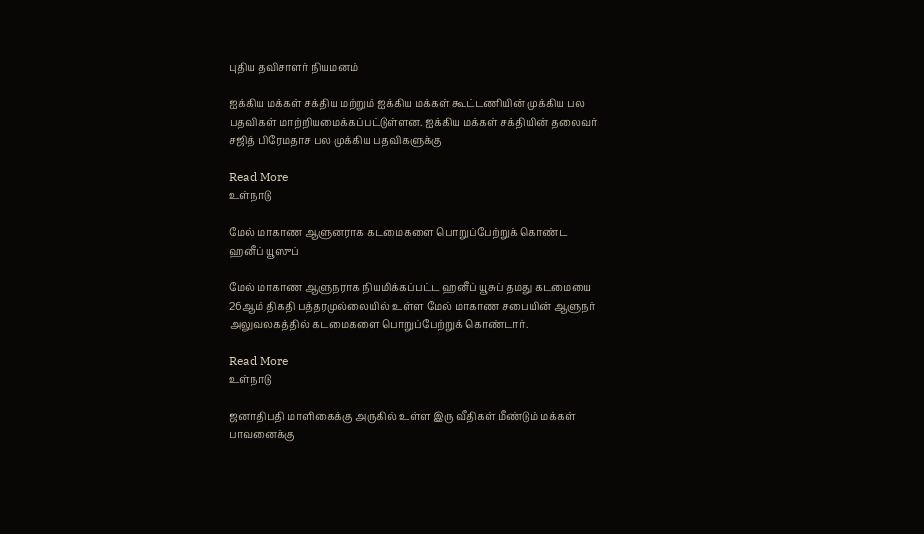புதிய தவிசாளர் நியமனம்

ஐக்கிய மக்கள் சக்திய மற்றும் ஐக்கிய மக்கள் கூட்டணியின் முக்கிய பல பதவிகள் மாற்றியமைக்கப்பட்டுள்ளன. ஐக்கிய மக்கள் சக்தியின் தலைவர் சஜித் பிரேமதாச பல முக்கிய பதவிகளுக்கு

Read More
உள்நாடு

மேல் மாகாண ஆளுனராக கடமைகளை பொறுப்பேற்றுக் கொண்ட ஹனீப் யூஸுப்

மேல் மாகாண ஆளுநராக நியமிக்கப்பட்ட ஹனீப் யூசுப் தமது கடமையை 26ஆம் திகதி பத்தரமுல்லையில் உள்ள மேல் மாகாண சபையின் ஆளுநர் அலுவலகத்தில் கடமைகளை பொறுப்பேற்றுக் கொண்டார்.

Read More
உள்நாடு

ஜனாதிபதி மாளிகைக்கு அருகில் உள்ள இரு வீதிகள் மீண்டும் மக்கள் பாவனைக்கு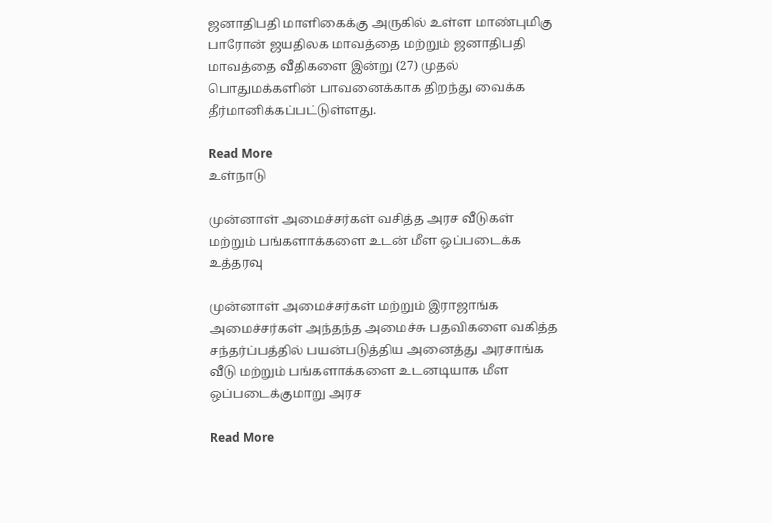ஜனாதிபதி மாளிகைக்கு அருகில் உள்ள மாண்புமிகு பாரோன் ஜயதிலக மாவத்தை மற்றும் ஜனாதிபதி மாவத்தை வீதிகளை இன்று (27) முதல் பொதுமக்களின் பாவனைக்காக திறந்து வைக்க தீர்மானிக்கப்பட்டுள்ளது.

Read More
உள்நாடு

முன்னாள் அமைச்சர்கள் வசித்த அரச வீடுகள் மற்றும் பங்களாக்களை உடன் மீள ஒப்படைக்க உத்தரவு

முன்னாள் அமைச்சர்கள் மற்றும் இராஜாங்க அமைச்சர்கள் அந்தந்த அமைச்சு பதவிகளை வகித்த சந்தர்ப்பத்தில் பயன்படுத்திய அனைத்து அரசாங்க வீடு மற்றும் பங்களாக்களை உடனடியாக மீள ஒப்படைக்குமாறு அரச

Read More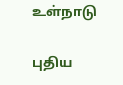உள்நாடு

புதிய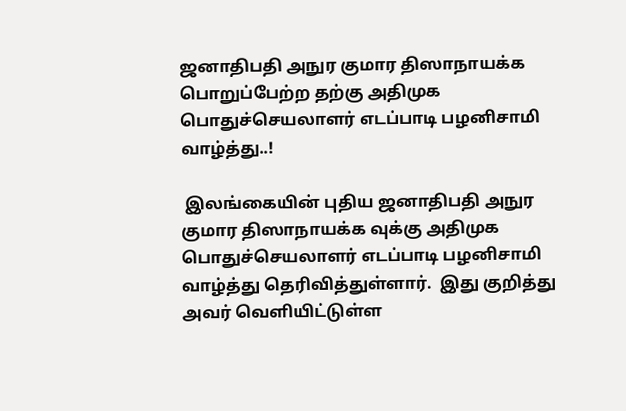ஜனாதிபதி அநுர குமார திஸாநாயக்க பொறுப்பேற்ற தற்கு அதிமுக பொதுச்செயலாளர் எடப்பாடி பழனிசாமி வாழ்த்து..!

 இலங்கையின் புதிய ஜனாதிபதி அநுர குமார திஸாநாயக்க வுக்கு அதிமுக பொதுச்செயலாளர் எடப்பாடி பழனிசாமி வாழ்த்து தெரிவித்துள்ளார்.  இது குறித்து அவர் வெளியிட்டுள்ள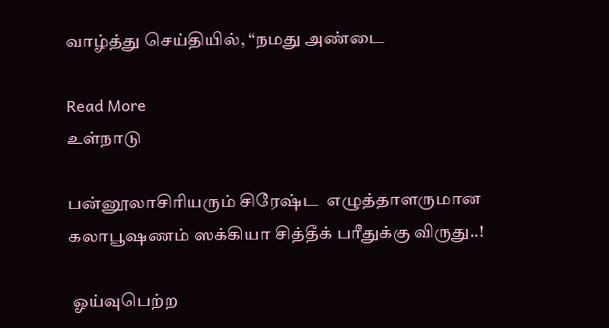வாழ்த்து செய்தியில், “நமது அண்டை

Read More
உள்நாடு

பன்னூலாசிரியரும் சிரேஷ்ட  எழுத்தாளருமான கலாபூஷணம் ஸக்கியா சித்தீக் பரீதுக்கு விருது..!

 ஓய்வுபெற்ற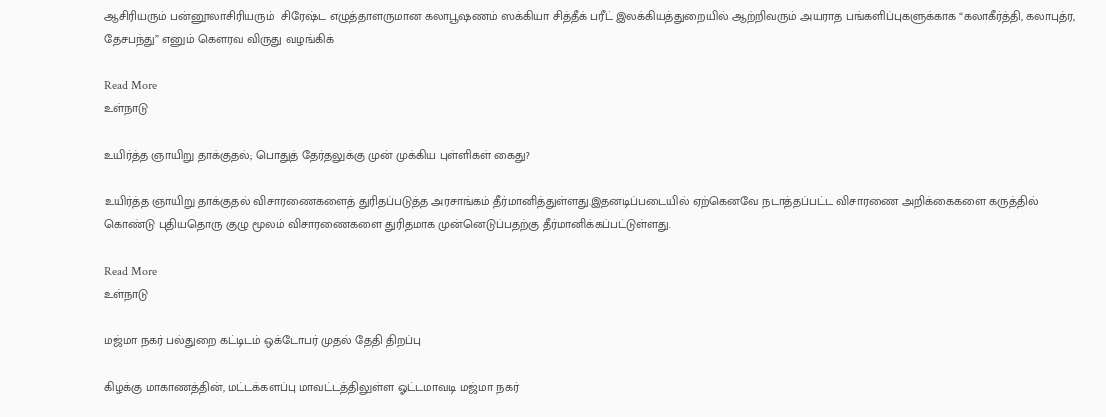ஆசிரியரும் பன்னூலாசிரியரும்  சிரேஷ்ட எழுத்தாளருமான கலாபூஷணம் ஸக்கியா சித்தீக் பரீட் இலக்கியத்துறையில் ஆற்றிவரும் அயராத பங்களிப்புகளுக்காக “கலாகீர்த்தி, கலாபுத்ர, தேசபந்து” எனும் கௌரவ விருது வழங்கிக்

Read More
உள்நாடு

உயிர்த்த ஞாயிறு தாக்குதல்; பொதுத் தேர்தலுக்கு முன் முக்கிய புள்ளிகள் கைது?

உயிர்த்த ஞாயிறு தாக்குதல் விசாரணைகளைத் துரிதப்படுத்த அரசாங்கம் தீர்மானித்துள்ளது.இதனடிப்படையில் ஏற்கெனவே நடாத்தப்பட்ட விசாரணை அறிக்கைகளை கருத்தில் கொண்டு புதியதொரு குழு மூலம் விசாரணைகளை துரிதமாக முன்னெடுப்பதற்கு தீர்மானிக்கப்பட்டுள்ளது.

Read More
உள்நாடு

மஜ்மா நகர் பல்துறை கட்டிடம் ஒக்டோபர் முதல் தேதி திறப்பு

கிழக்கு மாகாணத்தின், மட்டக்களப்பு மாவட்டத்திலுள்ள ஓட்டமாவடி மஜ்மா நகர்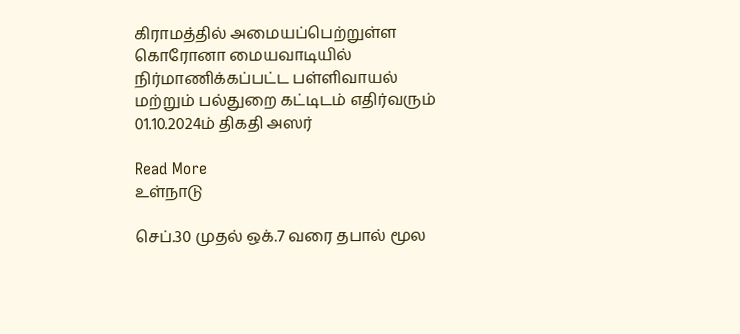கிராமத்தில் அமையப்பெற்றுள்ள கொரோனா மையவாடியில் நிர்மாணிக்கப்பட்ட பள்ளிவாயல் மற்றும் பல்துறை கட்டிடம் எதிர்வரும் 01.10.2024ம் திகதி அஸர்

Read More
உள்நாடு

செப்.30 முதல் ஒக்.7 வரை தபால் மூல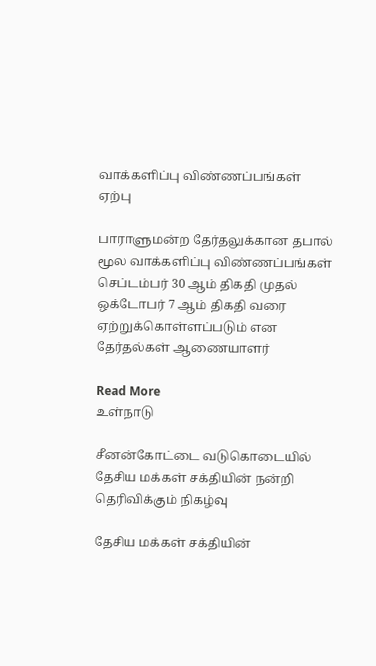வாக்களிப்பு விண்ணப்பங்கள் ஏற்பு

பாராளுமன்ற தேர்தலுக்கான தபால் மூல வாக்களிப்பு விண்ணப்பங்கள் செப்டம்பர் 30 ஆம் திகதி முதல் ஒக்டோபர் 7 ஆம் திகதி வரை ஏற்றுக்கொள்ளப்படும் என தேர்தல்கள் ஆணையாளர்

Read More
உள்நாடு

சீனன்கோட்டை வடுகொடையில் தேசிய மக்கள் சக்தியின் நன்றி தெரிவிக்கும் நிகழ்வு

தேசிய மக்கள் சக்தியின்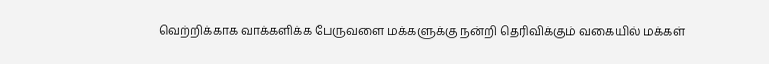வெற்றிக்காக வாக்களிக்க பேருவளை மக்களுக்கு நன்றி தெரிவிக்கும் வகையில் மக்கள்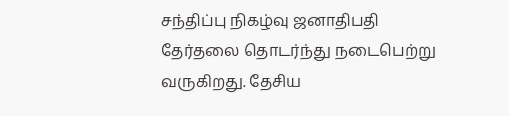சந்திப்பு நிகழ்வு ஜனாதிபதி தேர்தலை தொடர்ந்து நடைபெற்று வருகிறது. தேசிய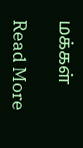மக்கள்

Read More